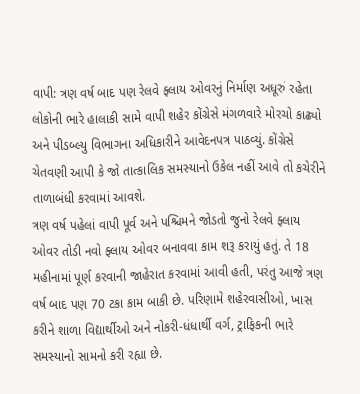વાપી: ત્રણ વર્ષ બાદ પણ રેલવે ફ્લાય ઓવરનું નિર્માણ અધૂરું રહેતા લોકોની ભારે હાલાકી સામે વાપી શહેર કોંગ્રેસે મંગળવારે મોરચો કાઢ્યો અને પીડબ્લ્યુ વિભાગના અધિકારીને આવેદનપત્ર પાઠવ્યું. કોંગ્રેસે ચેતવણી આપી કે જો તાત્કાલિક સમસ્યાનો ઉકેલ નહીં આવે તો કચેરીને તાળાબંધી કરવામાં આવશે.
ત્રણ વર્ષ પહેલાં વાપી પૂર્વ અને પશ્ચિમને જોડતો જુનો રેલવે ફ્લાય ઓવર તોડી નવો ફ્લાય ઓવર બનાવવા કામ શરૂ કરાયું હતું. તે 18 મહીનામાં પૂર્ણ કરવાની જાહેરાત કરવામાં આવી હતી, પરંતુ આજે ત્રણ વર્ષ બાદ પણ 70 ટકા કામ બાકી છે. પરિણામે શહેરવાસીઓ, ખાસ કરીને શાળા વિદ્યાર્થીઓ અને નોકરી-ધંધાર્થી વર્ગ, ટ્રાફિકની ભારે સમસ્યાનો સામનો કરી રહ્યા છે.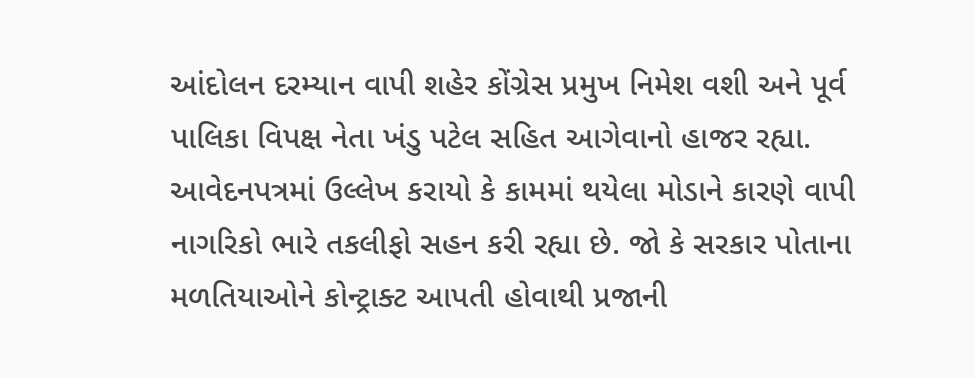આંદોલન દરમ્યાન વાપી શહેર કોંગ્રેસ પ્રમુખ નિમેશ વશી અને પૂર્વ પાલિકા વિપક્ષ નેતા ખંડુ પટેલ સહિત આગેવાનો હાજર રહ્યા. આવેદનપત્રમાં ઉલ્લેખ કરાયો કે કામમાં થયેલા મોડાને કારણે વાપી નાગરિકો ભારે તકલીફો સહન કરી રહ્યા છે. જો કે સરકાર પોતાના મળતિયાઓને કોન્ટ્રાક્ટ આપતી હોવાથી પ્રજાની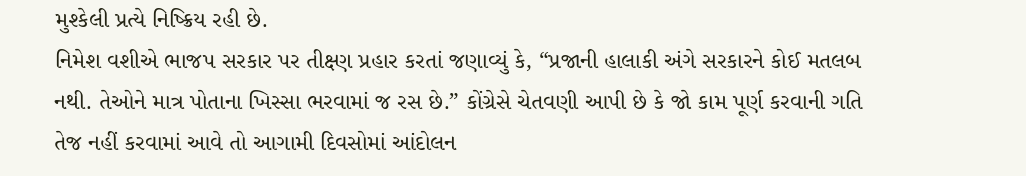મુશ્કેલી પ્રત્યે નિષ્ક્રિય રહી છે.
નિમેશ વશીએ ભાજપ સરકાર પર તીક્ષ્ણ પ્રહાર કરતાં જણાવ્યું કે, “પ્રજાની હાલાકી અંગે સરકારને કોઈ મતલબ નથી. તેઓને માત્ર પોતાના ખિસ્સા ભરવામાં જ રસ છે.” કોંગ્રેસે ચેતવણી આપી છે કે જો કામ પૂર્ણ કરવાની ગતિ તેજ નહીં કરવામાં આવે તો આગામી દિવસોમાં આંદોલન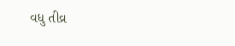વધુ તીવ્ર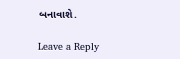બનાવાશે.

Leave a Reply